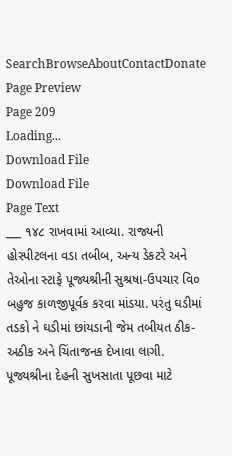SearchBrowseAboutContactDonate
Page Preview
Page 209
Loading...
Download File
Download File
Page Text
___ ૧૪૮ રાખવામાં આવ્યા. રાજ્યની હોસ્પીટલના વડા તબીબ, અન્ય ડેકટરે અને તેઓના સ્ટાફે પૂજ્યશ્રીની સુશ્રષા-ઉપચાર વિ૦ બહુજ કાળજીપૂર્વક કરવા માંડયા. પરંતુ ઘડીમાં તડકો ને ઘડીમાં છાંયડાની જેમ તબીયત ઠીક-અઠીક અને ચિંતાજનક દેખાવા લાગી. પૂજ્યશ્રીના દેહની સુખસાતા પૂછવા માટે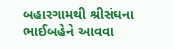બહારગામથી શ્રીસંઘના ભાઈબહેને આવવા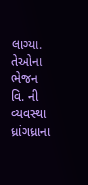લાગ્યા. તેઓના ભેજન વિ. ની વ્યવસ્થા ધ્રાંગધ્રાના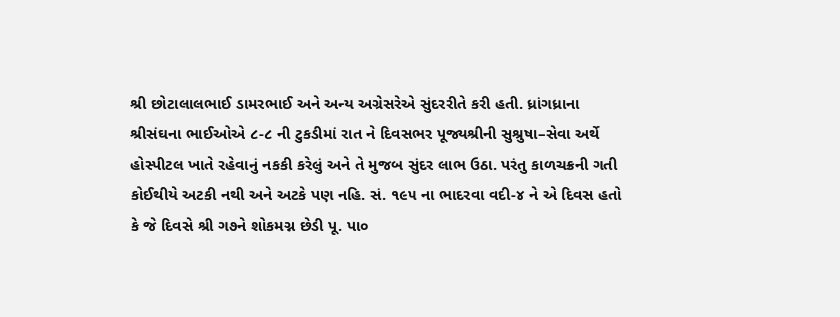શ્રી છોટાલાલભાઈ ડામરભાઈ અને અન્ય અગ્રેસરેએ સુંદરરીતે કરી હતી. ધ્રાંગધ્રાના શ્રીસંઘના ભાઈઓએ ૮-૮ ની ટુકડીમાં રાત ને દિવસભર પૂજ્યશ્રીની સુશ્રુષા–સેવા અર્થે હોસ્પીટલ ખાતે રહેવાનું નકકી કરેલું અને તે મુજબ સુંદર લાભ ઉઠા. પરંતુ કાળચક્રની ગતી કોઈથીયે અટકી નથી અને અટકે પણ નહિ. સં. ૧૯૫ ના ભાદરવા વદી-૪ ને એ દિવસ હતો કે જે દિવસે શ્રી ગ૭ને શોકમગ્ન છેડી પૂ. પા૦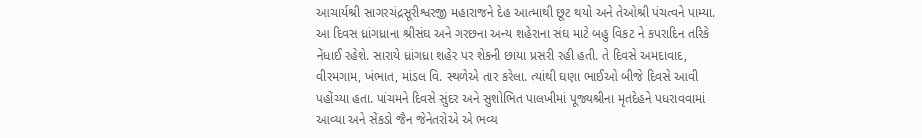આચાર્યશ્રી સાગરચંદ્રસૂરીશ્વરજી મહારાજને દેહ આત્માથી છૂટ થયો અને તેઓશ્રી પંચત્વને પામ્યા. આ દિવસ ધ્રાંગધ્રાના શ્રીસંઘ અને ગરછના અન્ય શહેરાના સંઘ માટે બહુ વિકટ ને કપરાદિન તરિકે નેંધાઈ રહેશે. સારાયે ધ્રાંગધ્રા શહેર પર શેકની છાયા પ્રસરી રહી હતી. તે દિવસે અમદાવાદ, વીરમગામ, ખંભાત, માંડલ વિ. સ્થળેએ તાર કરેલા. ત્યાંથી ઘણા ભાઈઓ બીજે દિવસે આવી પહોંચ્યા હતા. પાંચમને દિવસે સુંદર અને સુશોભિત પાલખીમાં પૂજ્યશ્રીના મૃતદેહને પધરાવવામાં આવ્યા અને સેંકડો જૈન જેનેતરોએ એ ભવ્ય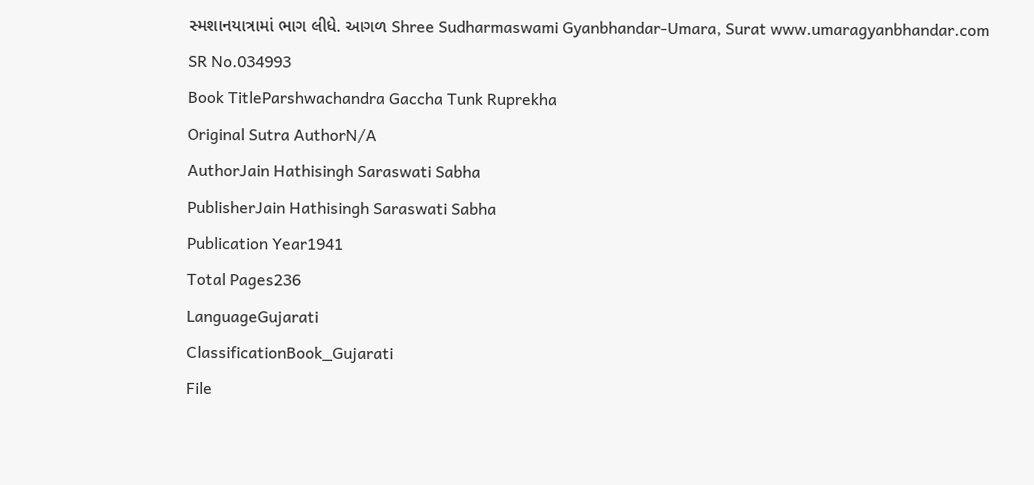સ્મશાનયાત્રામાં ભાગ લીધે. આગળ Shree Sudharmaswami Gyanbhandar-Umara, Surat www.umaragyanbhandar.com
SR No.034993
Book TitleParshwachandra Gaccha Tunk Ruprekha
Original Sutra AuthorN/A
AuthorJain Hathisingh Saraswati Sabha
PublisherJain Hathisingh Saraswati Sabha
Publication Year1941
Total Pages236
LanguageGujarati
ClassificationBook_Gujarati
File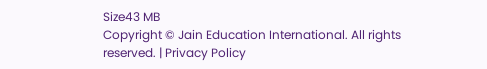Size43 MB
Copyright © Jain Education International. All rights reserved. | Privacy Policy